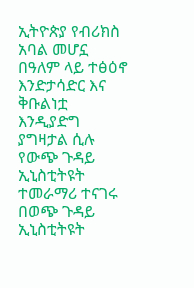ኢትዮጵያ የብሪክስ አባል መሆኗ በዓለም ላይ ተፅዕኖ እንድታሳድር እና ቅቡልነቷ እንዲያድግ ያግዛታል ሲሉ የውጭ ጉዳይ ኢኒስቲትዩት ተመራማሪ ተናገሩ በወጭ ጉዳይ ኢኒስቲትዩት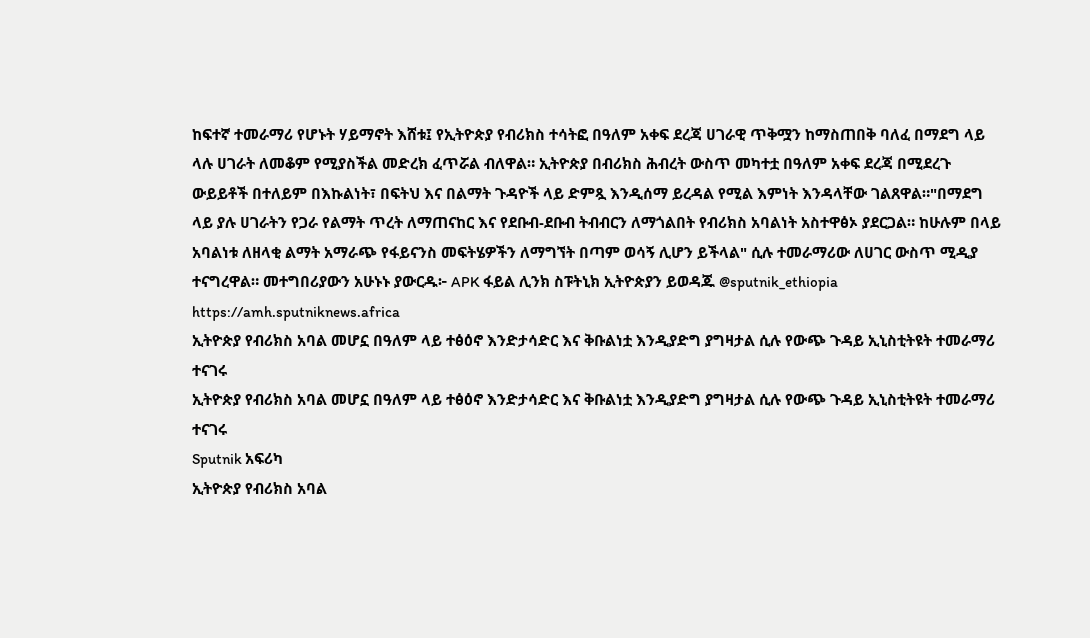ከፍተኛ ተመራማሪ የሆኑት ሃይማኖት እሸቱ፤ የኢትዮጵያ የብሪክስ ተሳትፎ በዓለም አቀፍ ደረጃ ሀገራዊ ጥቅሟን ከማስጠበቅ ባለፈ በማደግ ላይ ላሉ ሀገራት ለመቆም የሚያስችል መድረክ ፈጥሯል ብለዋል። ኢትዮጵያ በብሪክስ ሕብረት ውስጥ መካተቷ በዓለም አቀፍ ደረጃ በሚደረጉ ውይይቶች በተለይም በእኩልነት፣ በፍትህ እና በልማት ጉዳዮች ላይ ድምጿ እንዲሰማ ይረዳል የሚል እምነት እንዳላቸው ገልጸዋል።"በማደግ ላይ ያሉ ሀገራትን የጋራ የልማት ጥረት ለማጠናከር እና የደቡብ-ደቡብ ትብብርን ለማጎልበት የብሪክስ አባልነት አስተዋፅኦ ያደርጋል። ከሁሉም በላይ አባልነቱ ለዘላቂ ልማት አማራጭ የፋይናንስ መፍትሄዎችን ለማግኘት በጣም ወሳኝ ሊሆን ይችላል" ሲሉ ተመራማሪው ለሀገር ውስጥ ሚዲያ ተናግረዋል። መተግበሪያውን አሁኑኑ ያውርዱ፦ APK ፋይል ሊንክ ስፑትኒክ ኢትዮጵያን ይወዳጁ @sputnik_ethiopia
https://amh.sputniknews.africa
ኢትዮጵያ የብሪክስ አባል መሆኗ በዓለም ላይ ተፅዕኖ እንድታሳድር እና ቅቡልነቷ እንዲያድግ ያግዛታል ሲሉ የውጭ ጉዳይ ኢኒስቲትዩት ተመራማሪ ተናገሩ
ኢትዮጵያ የብሪክስ አባል መሆኗ በዓለም ላይ ተፅዕኖ እንድታሳድር እና ቅቡልነቷ እንዲያድግ ያግዛታል ሲሉ የውጭ ጉዳይ ኢኒስቲትዩት ተመራማሪ ተናገሩ
Sputnik አፍሪካ
ኢትዮጵያ የብሪክስ አባል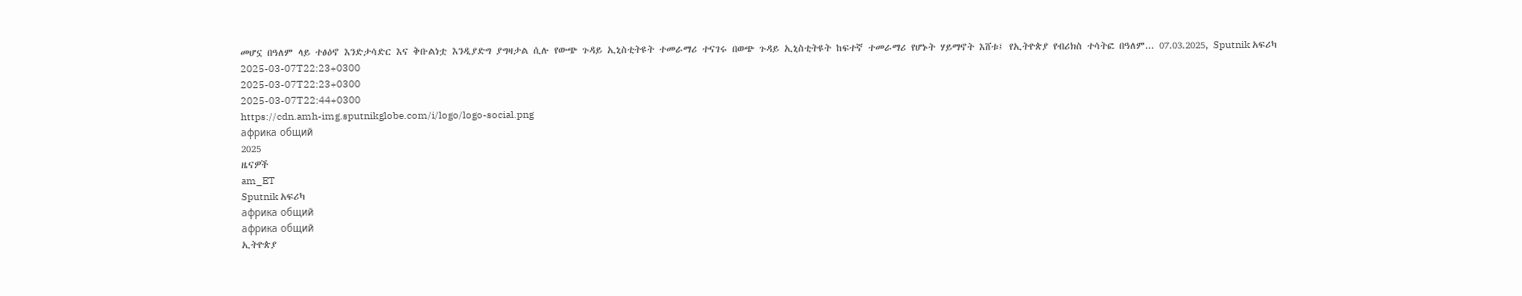መሆኗ በዓለም ላይ ተፅዕኖ እንድታሳድር እና ቅቡልነቷ እንዲያድግ ያግዛታል ሲሉ የውጭ ጉዳይ ኢኒስቲትዩት ተመራማሪ ተናገሩ በወጭ ጉዳይ ኢኒስቲትዩት ከፍተኛ ተመራማሪ የሆኑት ሃይማኖት እሸቱ፤ የኢትዮጵያ የብሪክስ ተሳትፎ በዓለም... 07.03.2025, Sputnik አፍሪካ
2025-03-07T22:23+0300
2025-03-07T22:23+0300
2025-03-07T22:44+0300
https://cdn.amh-img.sputnikglobe.com/i/logo/logo-social.png
африка общий
2025
ዜናዎች
am_ET
Sputnik አፍሪካ
африка общий
африка общий
ኢትዮጵያ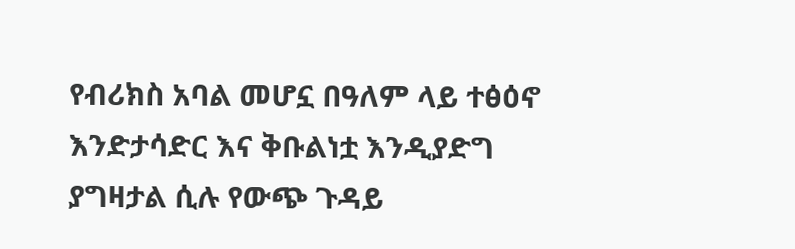የብሪክስ አባል መሆኗ በዓለም ላይ ተፅዕኖ እንድታሳድር እና ቅቡልነቷ እንዲያድግ ያግዛታል ሲሉ የውጭ ጉዳይ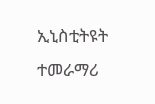ኢኒስቲትዩት ተመራማሪ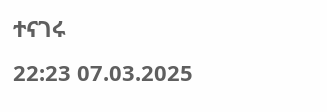ተናገሩ
22:23 07.03.2025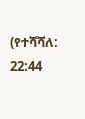(የተሻሻለ: 22:44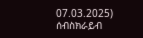07.03.2025)
ሰብስክራይብ